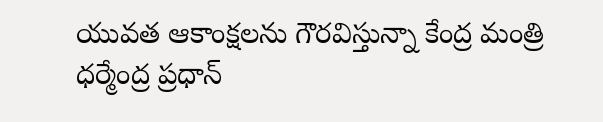యువత ఆకాంక్షలను గౌరవిస్తున్నా కేంద్ర మంత్రి ధర్మేంద్ర ప్రధాన్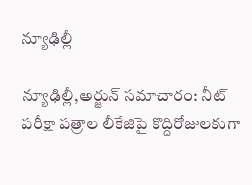న్యూఢిల్లీ

న్యూఢిల్లీ,అర్జున్ సమాచారం: నీట్ పరీక్షా పత్రాల లీకేజిపై కొద్దిరోజులకుగా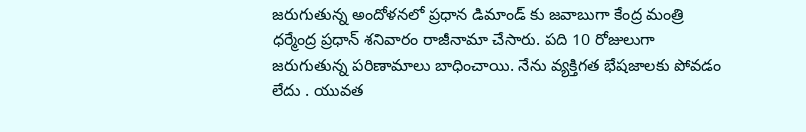జరుగుతున్న అందోళనలో ప్రధాన డిమాండ్ కు జవాబుగా కేంద్ర మంత్రి ధర్మేంద్ర ప్రధాన్ శనివారం రాజీనామా చేసారు. పది 10 రోజులుగా జరుగుతున్న పరిణామాలు బాధించాయి. నేను వ్యక్తిగత భేషజాలకు పోవడం లేదు . యువత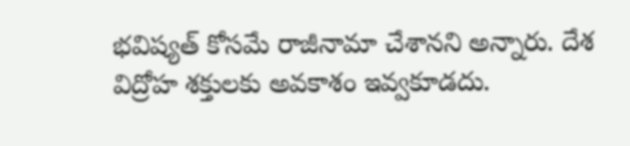భవిష్యత్ కోసమే రాజీనామా చేశానని అన్నారు. దేశ విద్రోహ శక్తులకు అవకాశం ఇవ్వకూడదు.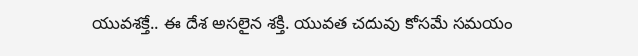యువశక్తే.. ఈ దేశ అసలైన శక్తి. యువత చదువు కోసమే సమయం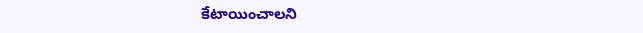కేటాయించాలని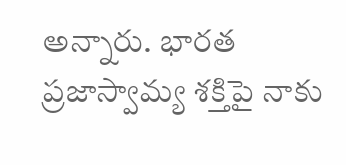అన్నారు. భారత ప్రజాస్వామ్య శక్తిపై నాకు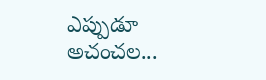ఎప్పుడూ అచంచల...